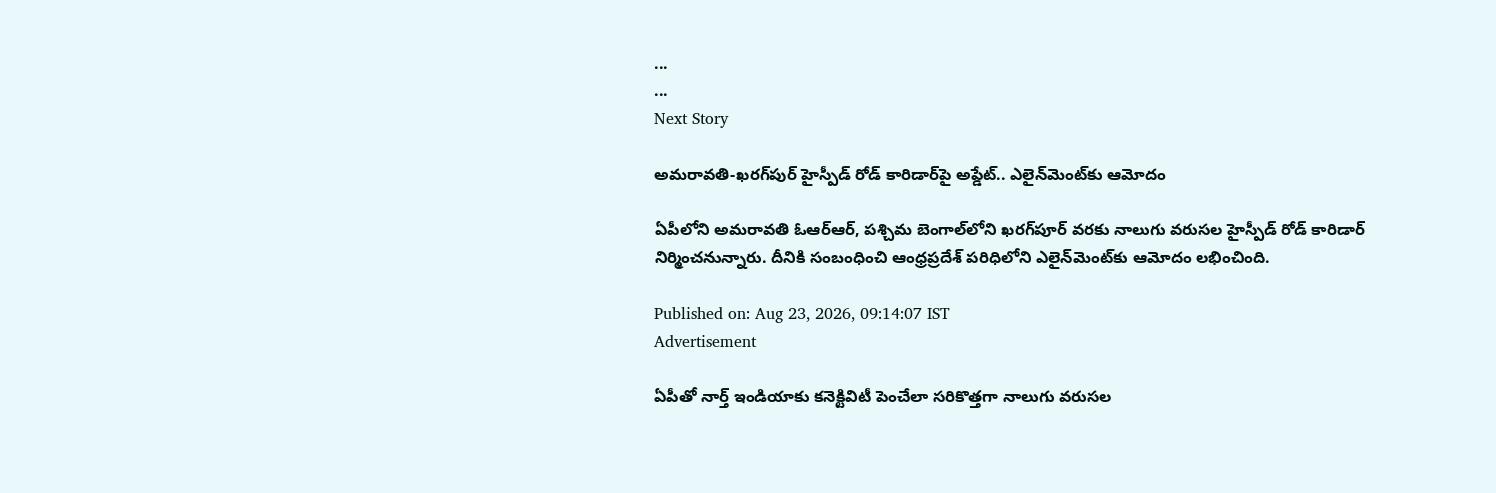...
...
Next Story

అమరావతి-ఖరగ్‌పుర్‌‌ హైస్పీడ్‌ రోడ్‌ కారిడార్‌‌పై అప్డేట్.. ఎలైన్‌మెంట్‌కు ఆమోదం

ఏపీలోని అమరావతి ఓఆర్ఆర్, పశ్చిమ బెంగాల్‌లోని ఖరగ్‌పూర్ వరకు నాలుగు వరుసల హైస్పీడ్‌ రోడ్‌ కారిడార్‌ నిర్మించనున్నారు. దీనికి సంబంధించి ఆంధ్రప్రదేశ్ పరిధిలోని ఎలైన్‌మెంట్‌కు ఆమోదం లభించింది.

Published on: Aug 23, 2026, 09:14:07 IST
Advertisement

ఏపీతో నార్త్ ఇండియాకు కనెక్టివిటీ పెంచేలా సరికొత్తగా నాలుగు వరుసల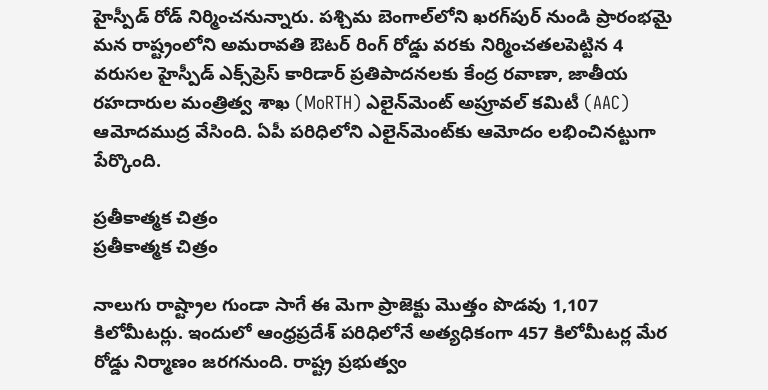హైస్పీడ్‌ రోడ్‌ నిర్మించనున్నారు. పశ్చిమ బెంగాల్‌లోని ఖరగ్‌పుర్‌ నుండి ప్రారంభమై మన రాష్ట్రంలోని అమరావతి ఔటర్‌ రింగ్‌ రోడ్డు వరకు నిర్మించతలపెట్టిన 4 వరుసల హైస్పీడ్‌ ఎక్స్‌ప్రెస్‌ కారిడార్‌ ప్రతిపాదనలకు కేంద్ర రవాణా, జాతీయ రహదారుల మంత్రిత్వ శాఖ (MoRTH) ఎలైన్‌మెంట్‌ అప్రూవల్‌ కమిటీ (AAC) ఆమోదముద్ర వేసింది. ఏపీ పరిధిలోని ఎలైన్‌మెంట్‌కు ఆమోదం లభించినట్టుగా పేర్కొంది.

ప్రతీకాత్మక చిత్రం
ప్రతీకాత్మక చిత్రం

నాలుగు రాష్ట్రాల గుండా సాగే ఈ మెగా ప్రాజెక్టు మొత్తం పొడవు 1,107 కిలోమీటర్లు. ఇందులో ఆంధ్రప్రదేశ్ పరిధిలోనే అత్యధికంగా 457 కిలోమీటర్ల మేర రోడ్డు నిర్మాణం జరగనుంది. రాష్ట్ర ప్రభుత్వం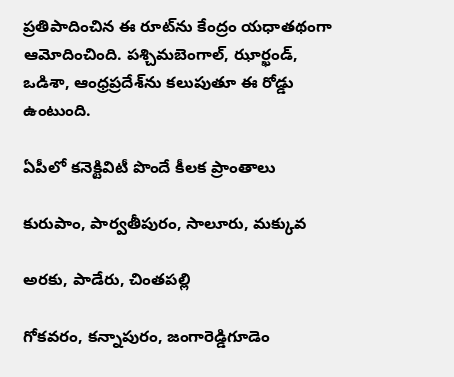ప్రతిపాదించిన ఈ రూట్‌ను కేంద్రం యధాతథంగా ఆమోదించింది. పశ్చిమబెంగాల్, ఝార్ఖండ్, ఒడిశా, ఆంధ్రప్రదేశ్‌ను కలుపుతూ ఈ రోడ్డు ఉంటుంది.

ఏపీలో కనెక్టివిటీ పొందే కీలక ప్రాంతాలు

కురుపాం, పార్వతీపురం, సాలూరు, మక్కువ

అరకు, పాడేరు, చింతపల్లి

గోకవరం, కన్నాపురం, జంగారెడ్డిగూడెం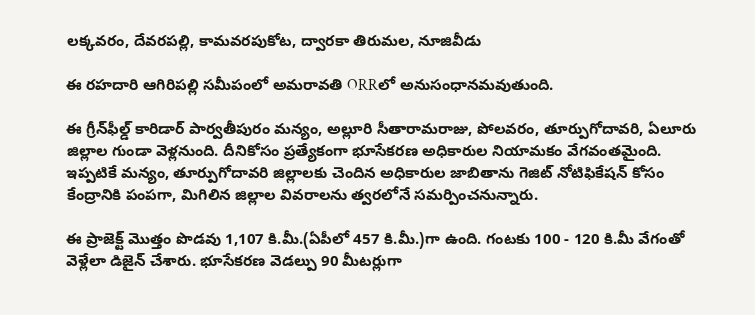లక్కవరం, దేవరపల్లి, కామవరపుకోట, ద్వారకా తిరుమల, నూజివీడు

ఈ రహదారి ఆగిరిపల్లి సమీపంలో అమరావతి ORRలో అనుసంధానమవుతుంది.

ఈ గ్రీన్‌ఫీల్డ్ కారిడార్ పార్వతీపురం మన్యం, అల్లూరి సీతారామరాజు, పోలవరం, తూర్పుగోదావరి, ఏలూరు జిల్లాల గుండా వెళ్లనుంది. దీనికోసం ప్రత్యేకంగా భూసేకరణ అధికారుల నియామకం వేగవంతమైంది. ఇప్పటికే మన్యం, తూర్పుగోదావరి జిల్లాలకు చెందిన అధికారుల జాబితాను గెజిట్ నోటిఫికేషన్ కోసం కేంద్రానికి పంపగా, మిగిలిన జిల్లాల వివరాలను త్వరలోనే సమర్పించనున్నారు.

ఈ ప్రాజెక్ట్ మొత్తం పొడవు 1,107 కి.మీ.(ఏపీలో 457 కి.మీ.)గా ఉంది. గంటకు 100 - 120 కి.మీ వేగంతో వెళ్లేలా డిజైన్ చేశారు. భూసేకరణ వెడల్పు 90 మీటర్లుగా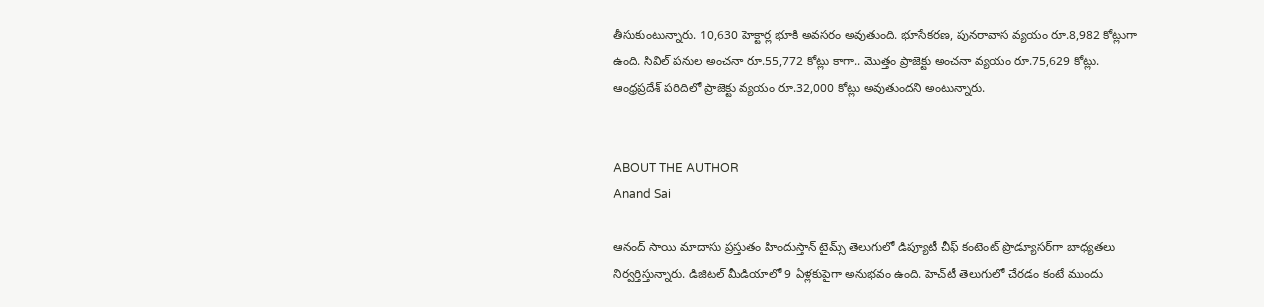తీసుకుంటున్నారు. 10,630 హెక్టార్ల భూకి అవసరం అవుతుంది. భూసేకరణ, పునరావాస వ్యయం రూ.8,982 కోట్లుగా ఉంది. సివిల్ పనుల అంచనా రూ.55,772 కోట్లు కాగా.. మొత్తం ప్రాజెక్టు అంచనా వ్యయం రూ.75,629 కోట్లు. ఆంధ్రప్రదేశ్ పరిదిలో ప్రాజెక్టు వ్యయం రూ.32,000 కోట్లు అవుతుందని అంటున్నారు.


ABOUT THE AUTHOR
Anand Sai

ఆనంద్ సాయి మాదాసు ప్రస్తుతం హిందుస్తాన్ టైమ్స్ తెలుగులో డిప్యూటీ చీఫ్ కంటెంట్ ప్రొడ్యూసర్‌గా బాధ్యతలు నిర్వర్తిస్తున్నారు. డిజిటల్ మీడియాలో 9 ఏళ్లకుపైగా అనుభవం ఉంది. హెచ్‌టీ తెలుగులో చేరడం కంటే ముందు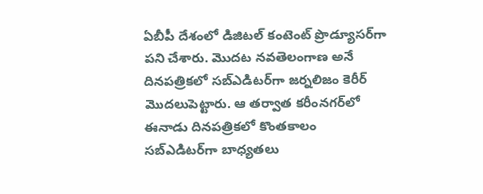ఏబీపీ దేశంలో డిజిటల్ కంటెంట్ ప్రొడ్యూసర్‌గా పని చేశారు. మెుదట నవతెలంగాణ అనే దినపత్రికలో సబ్ఎడిటర్‌గా జర్నలిజం కెరీర్ మెుదలుపెట్టారు. ఆ తర్వాత కరీంనగర్‌లో ఈనాడు దినపత్రికలో కొంతకాలం సబ్‌ఎడిటర్‌గా బాధ్యతలు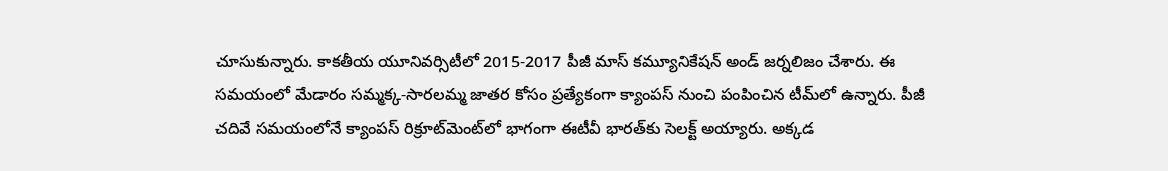చూసుకున్నారు. కాకతీయ యూనివర్సిటీలో 2015-2017 పీజీ మాస్ కమ్యూనికేషన్ అండ్ జర్నలిజం చేశారు. ఈ సమయంలో మేడారం సమ్మక్క-సారలమ్మ జాతర కోసం ప్రత్యేకంగా క్యాంపస్ నుంచి పంపించిన టీమ్‌లో ఉన్నారు. పీజీ చదివే సమయంలోనే క్యాంపస్ రిక్రూట్‌మెంట్‌లో భాగంగా ఈటీవీ భారత్‌కు సెలక్ట్ అయ్యారు. అక్కడ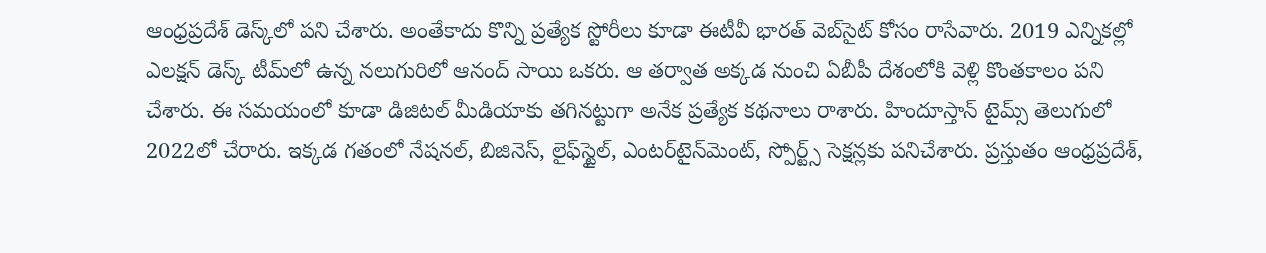ఆంధ్రప్రదేశ్‌ డెస్క్‌లో పని చేశారు. అంతేకాదు కొన్ని ప్రత్యేక స్టోరీలు కూడా ఈటీవీ భారత్ వెబ్‌సైట్ కోసం రాసేవారు. 2019 ఎన్నికల్లో ఎలక్షన్ డెస్క్‌ టీమ్‌లో ఉన్న నలుగురిలో ఆనంద్ సాయి ఒకరు. ఆ తర్వాత అక్కడ నుంచి ఏబీపీ దేశంలోకి వెళ్లి కొంతకాలం పని చేశారు. ఈ సమయంలో కూడా డిజిటల్ మీడియాకు తగినట్టుగా అనేక ప్రత్యేక కథనాలు రాశారు. హిందూస్తాన్ టైమ్స్‌ తెలుగులో 2022లో చేరారు. ఇక్కడ గతంలో నేషనల్, బిజినెస్, లైఫ్‌స్టైల్, ఎంటర్‌టైన్‌మెంట్‌, స్పోర్ట్స్‌ సెక్షన్లకు పనిచేశారు. ప్రస్తుతం ఆంధ్రప్రదేశ్,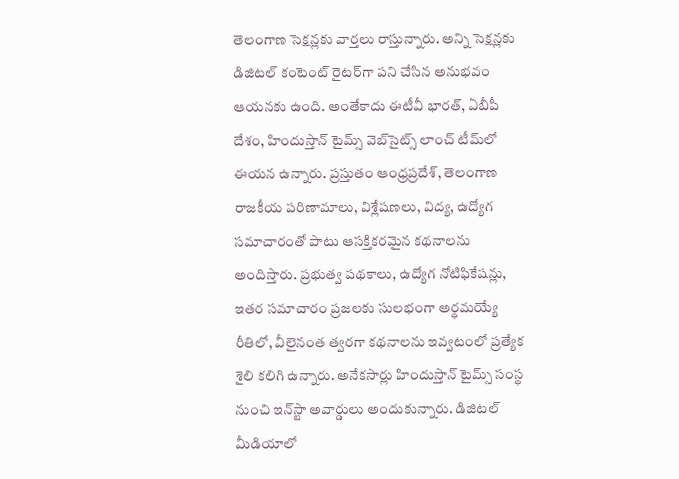తెలంగాణ సెక్షన్లకు వార్తలు రాస్తున్నారు. అన్ని సెక్షన్లకు డిజిటల్ కంటెంట్ రైటర్‌గా పని చేసిన అనుభవం ఆయనకు ఉంది. అంతేకాదు ఈటీవీ భారత్, ఏబీపీ దేశం, హిందుస్తాన్ టైమ్స్ వెబ్‌సైట్స్ లాంచ్ టీమ్‌లో ఈయన ఉన్నారు. ప్రస్తుతం ఆంధ్రప్రదేశ్, తెలంగాణ రాజకీయ పరిణామాలు, విశ్లేషణలు, విద్య, ఉద్యోగ సమాచారంతో పాటు ఆసక్తికరమైన కథనాలను అందిస్తారు. ప్రభుత్వ పథకాలు, ఉద్యోగ నోటిఫికేషన్లు, ఇతర సమాచారం ప్రజలకు సులభంగా అర్థమయ్యే రీతిలో, వీలైనంత త్వరగా కథనాలను ఇవ్వటంలో ప్రత్యేక శైలి కలిగి ఉన్నారు. అనేకసార్లు హిందుస్తాన్ టైమ్స్ సంస్థ నుంచి ఇన్‌స్టా అవార్డులు అందుకున్నారు. డిజిటల్ మీడియాలో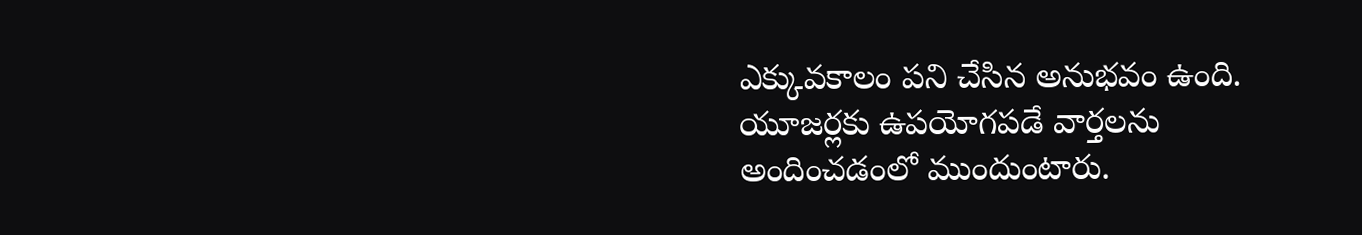ఎక్కువకాలం పని చేసిన అనుభవం ఉంది. యూజర్లకు ఉపయోగపడే వార్తలను అందించడంలో ముందుంటారు.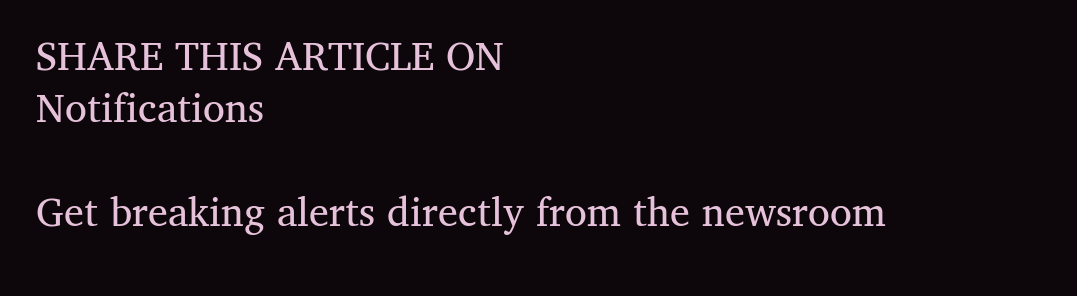SHARE THIS ARTICLE ON
Notifications

Get breaking alerts directly from the newsroom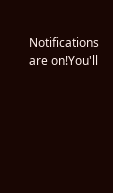Notifications are on!You'll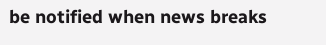be notified when news breaks